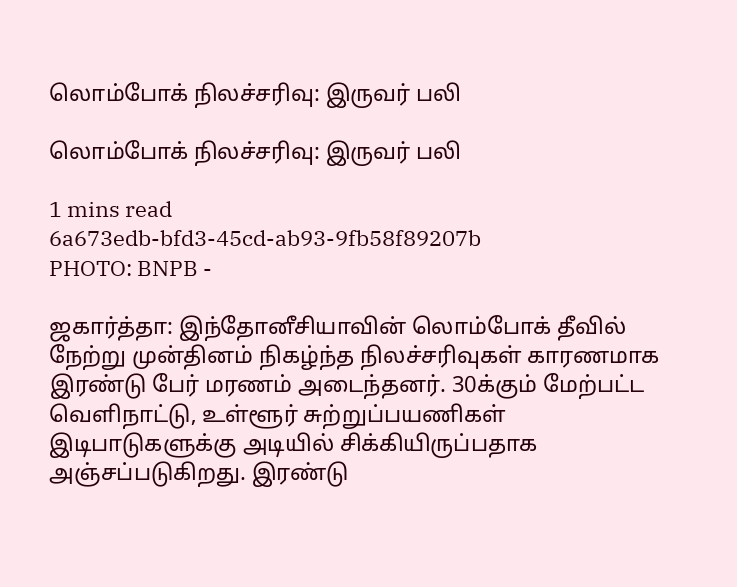லொம்போக் நிலச்சரிவு: இருவர் பலி

லொம்போக் நிலச்சரிவு: இருவர் பலி

1 mins read
6a673edb-bfd3-45cd-ab93-9fb58f89207b
PHOTO: BNPB -

ஜகார்த்தா: இந்தோனீசியாவின் லொம்போக் தீவில் நேற்று முன்தினம் நிகழ்ந்த நிலச்சரிவுகள் காரணமாக இரண்டு பேர் மரணம் அடைந்தனர். 30க்கும் மேற்பட்ட வெளிநாட்டு, உள்ளூர் சுற்றுப்பயணிகள் இடிபாடுகளுக்கு அடியில் சிக்கியிருப்பதாக அஞ்சப்படுகிறது. இரண்டு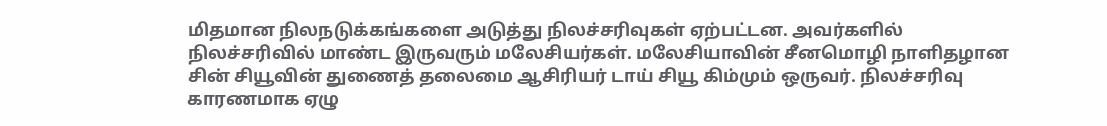மிதமான நிலநடுக்கங்களை அடுத்து நிலச்சரிவுகள் ஏற்பட்டன. அவர்களில் நிலச்சரிவில் மாண்ட இருவரும் மலேசியர்கள். மலேசியாவின் சீனமொழி நாளிதழான சின் சியூவின் துணைத் தலைமை ஆசிரியர் டாய் சியூ கிம்மும் ஒருவர். நிலச்சரிவு காரணமாக ஏழு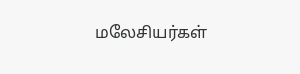மலேசியர்கள்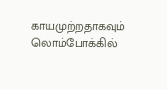காயமுற்றதாகவும் லொம்போக்கில்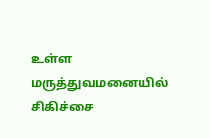உள்ள மருத்துவமனையில் சிகிச்சை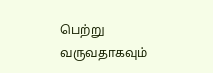பெற்று வருவதாகவும்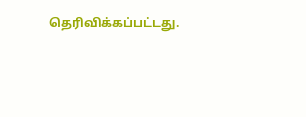தெரிவிக்கப்பட்டது.